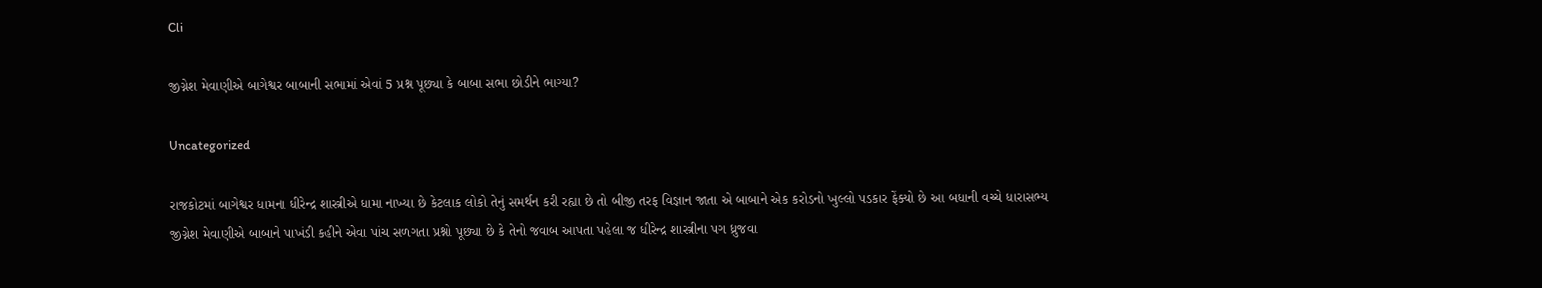Cli

જીગ્નેશ મેવાણીએ બાગેશ્વર બાબાની સભામાં એવાં 5 પ્રશ્ન પૂછ્યા કે બાબા સભા છોડીને ભાગ્યા?

Uncategorized

રાજકોટમાં બાગેશ્વર ધામના ધીરેન્દ્ર શાસ્ત્રીએ ધામા નાખ્યા છે કેટલાક લોકો તેનું સમર્થન કરી રહ્યા છે તો બીજી તરફ વિજ્ઞાન જાતા એ બાબાને એક કરોડનો ખુલ્લો પડકાર ફેંક્યો છે આ બધાની વચ્ચે ધારાસભ્ય જીગ્નેશ મેવાણીએ બાબાને પાખંડી કહીને એવા પાંચ સળગતા પ્રશ્નો પૂછ્યા છે કે તેનો જવાબ આપતા પહેલા જ ધીરેન્દ્ર શાસ્ત્રીના પગ ધ્રુજવા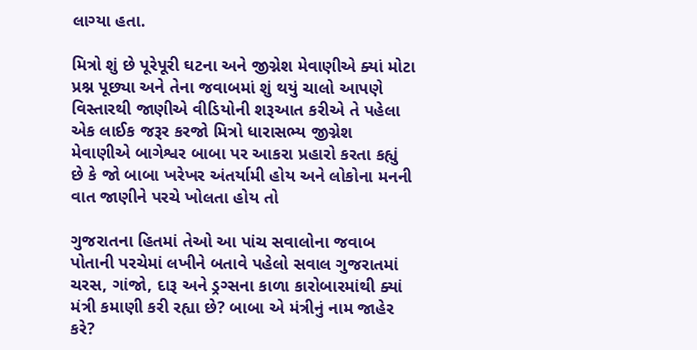લાગ્યા હતા.

મિત્રો શું છે પૂરેપૂરી ઘટના અને જીગ્નેશ મેવાણીએ ક્યાં મોટા પ્રશ્ન પૂછ્યા અને તેના જવાબમાં શું થયું ચાલો આપણે વિસ્તારથી જાણીએ વીડિયોની શરૂઆત કરીએ તે પહેલા એક લાઈક જરૂર કરજો મિત્રો ધારાસભ્ય જીગ્નેશ મેવાણીએ બાગેશ્વર બાબા પર આકરા પ્રહારો કરતા કહ્યું છે કે જો બાબા ખરેખર અંતર્યામી હોય અને લોકોના મનની વાત જાણીને પરચે ખોલતા હોય તો

ગુજરાતના હિતમાં તેઓ આ પાંચ સવાલોના જવાબ પોતાની પરચેમાં લખીને બતાવે પહેલો સવાલ ગુજરાતમાં ચરસ, ગાંજો, દારૂ અને ડ્રગ્સના કાળા કારોબારમાંથી ક્યાં મંત્રી કમાણી કરી રહ્યા છે? બાબા એ મંત્રીનું નામ જાહેર કરે?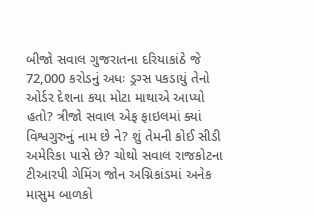બીજો સવાલ ગુજરાતના દરિયાકાંઠે જે 72,000 કરોડનું અધઃ ડ્રગ્સ પકડાયું તેનો ઓર્ડર દેશના કયા મોટા માથાએ આપ્યો હતો? ત્રીજો સવાલ એફ ફાઇલમાં ક્યાં વિશ્વગુરુનું નામ છે ને? શું તેમની કોઈ સીડી અમેરિકા પાસે છે? ચોથો સવાલ રાજકોટના ટીઆરપી ગેમિંગ જોન અગ્નિકાંડમાં અનેક માસુમ બાળકો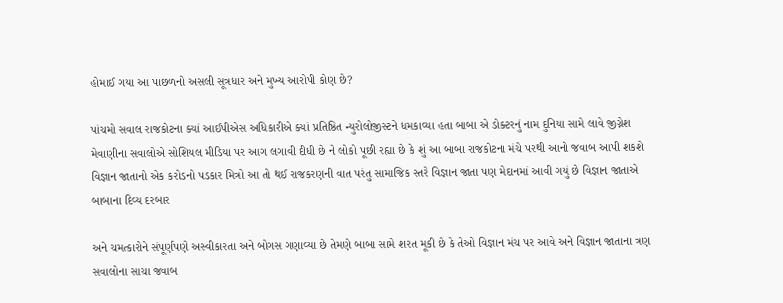હોમાઈ ગયા આ પાછળનો અસલી સૂત્રધાર અને મુખ્ય આરોપી કોણ છે?

પાંચમો સવાલ રાજકોટના ક્યાં આઈપીએસ અધિકારીએ ક્યાં પ્રતિષ્ઠિત ન્યુરોલોજીસ્ટને ધમકાવ્યા હતા બાબા એ ડોક્ટરનું નામ દુનિયા સામે લાવે જીગ્નેશ મેવાણીના સવાલોએ સોશિયલ મીડિયા પર આગ લગાવી દીધી છે ને લોકો પૂછી રહ્યા છે કે શું આ બાબા રાજકોટના મંચે પરથી આનો જવાબ આપી શકશે વિજ્ઞાન જાતાનો એક કરોડનો પડકાર મિત્રો આ તો થઈ રાજકરણની વાત પરંતુ સામાજિક સ્તરે વિજ્ઞાન જાતા પણ મેદાનમાં આવી ગયું છે વિજ્ઞાન જાતાએ બાબાના દિવ્ય દરબાર

અને ચમત્કારોને સંપૂર્ણપણે અસ્વીકારતા અને બોગસ ગણાવ્યા છે તેમણે બાબા સામે શરત મૂકી છે કે તેઓ વિજ્ઞાન મંચ પર આવે અને વિજ્ઞાન જાતાના ત્રણ સવાલોના સાચા જવાબ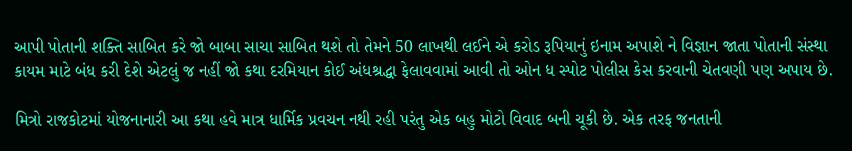આપી પોતાની શક્તિ સાબિત કરે જો બાબા સાચા સાબિત થશે તો તેમને 50 લાખથી લઈને એ કરોડ રૂપિયાનું ઇનામ અપાશે ને વિજ્ઞાન જાતા પોતાની સંસ્થા કાયમ માટે બંધ કરી દેશે એટલું જ નહીં જો કથા દરમિયાન કોઈ અંધશ્રદ્ધા ફેલાવવામાં આવી તો ઓન ધ સ્પોટ પોલીસ કેસ કરવાની ચેતવણી પણ અપાય છે.

મિત્રો રાજકોટમાં યોજનાનારી આ કથા હવે માત્ર ધાર્મિક પ્રવચન નથી રહી પરંતુ એક બહુ મોટો વિવાદ બની ચૂકી છે. એક તરફ જનતાની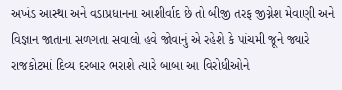અખંડ આસ્થા અને વડાપ્રધાનના આશીર્વાદ છે તો બીજી તરફ જીગ્નેશ મેવાણી અને વિજ્ઞાન જાતાના સળગતા સવાલો હવે જોવાનું એ રહેશે કે પાંચમી જૂને જ્યારે રાજકોટમાં દિવ્ય દરબાર ભરાશે ત્યારે બાબા આ વિરોધીઓને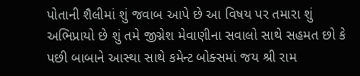પોતાની શૈલીમાં શું જવાબ આપે છે આ વિષય પર તમારા શું અભિપ્રાયો છે શું તમે જીગ્નેશ મેવાણીના સવાલો સાથે સહમત છો કે પછી બાબાને આસ્થા સાથે કમેન્ટ બોક્સમાં જય શ્રી રામ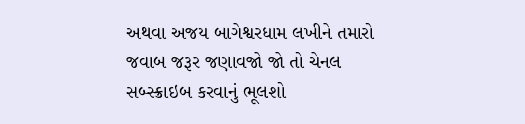અથવા અજય બાગેશ્વરધામ લખીને તમારો જવાબ જરૂર જણાવજો જો તો ચેનલ સબ્સ્ક્રાઇબ કરવાનું ભૂલશો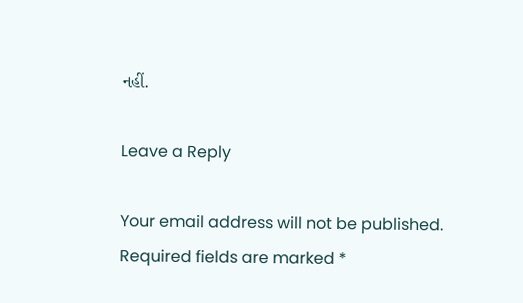નહીં.

Leave a Reply

Your email address will not be published. Required fields are marked *